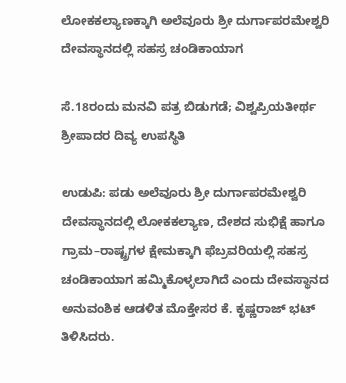ಲೋಕಕಲ್ಯಾಣಕ್ಕಾಗಿ ಅಲೆವೂರು ಶ್ರೀ ದುರ್ಗಾಪರಮೇಶ್ವರಿ ದೇವಸ್ಥಾನದಲ್ಲಿ ಸಹಸ್ರ ಚಂಡಿಕಾಯಾಗ

ಸೆ.18ರಂದು ಮನವಿ ಪತ್ರ ಬಿಡುಗಡೆ; ವಿಶ್ವಪ್ರಿಯತೀರ್ಥ ಶ್ರೀಪಾದರ ದಿವ್ಯ ಉಪಸ್ಥಿತಿ

ಉಡುಪಿ: ಪಡು ಅಲೆವೂರು ಶ್ರೀ ದುರ್ಗಾಪರಮೇಶ್ವರಿ ದೇವಸ್ಥಾನದಲ್ಲಿ ಲೋಕಕಲ್ಯಾಣ, ದೇಶದ ಸುಭಿಕ್ಷೆ ಹಾಗೂ ಗ್ರಾಮ–ರಾಷ್ಟ್ರಗಳ ಕ್ಷೇಮಕ್ಕಾಗಿ ಫೆಬ್ರವರಿಯಲ್ಲಿ ಸಹಸ್ರ ಚಂಡಿಕಾಯಾಗ ಹಮ್ಮಿಕೊಳ್ಳಲಾಗಿದೆ ಎಂದು ದೇವಸ್ಥಾನದ ಅನುವಂಶಿಕ ಆಡಳಿತ ಮೊಕ್ತೇಸರ ಕೆ. ಕೃಷ್ಣರಾಜ್ ಭಟ್ ತಿಳಿಸಿದರು.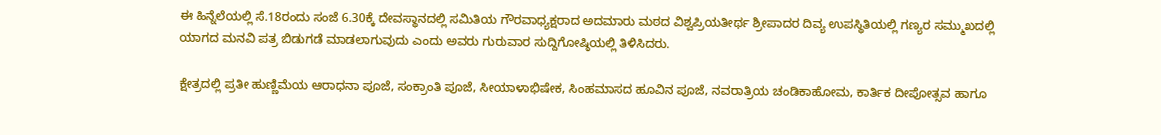ಈ ಹಿನ್ನೆಲೆಯಲ್ಲಿ ಸೆ.18ರಂದು ಸಂಜೆ 6.30ಕ್ಕೆ ದೇವಸ್ಥಾನದಲ್ಲಿ ಸಮಿತಿಯ ಗೌರವಾಧ್ಯಕ್ಷರಾದ ಅದಮಾರು ಮಠದ ವಿಶ್ವಪ್ರಿಯತೀರ್ಥ ಶ್ರೀಪಾದರ ದಿವ್ಯ ಉಪಸ್ಥಿತಿಯಲ್ಲಿ ಗಣ್ಯರ ಸಮ್ಮುಖದಲ್ಲಿ ಯಾಗದ ಮನವಿ ಪತ್ರ ಬಿಡುಗಡೆ ಮಾಡಲಾಗುವುದು ಎಂದು ಅವರು ಗುರುವಾರ ಸುದ್ದಿಗೋಷ್ಠಿಯಲ್ಲಿ ತಿಳಿಸಿದರು.

ಕ್ಷೇತ್ರದಲ್ಲಿ ಪ್ರತೀ ಹುಣ್ಣಿಮೆಯ ಆರಾಧನಾ ಪೂಜೆ, ಸಂಕ್ರಾಂತಿ ಪೂಜೆ, ಸೀಯಾಳಾಭಿಷೇಕ, ಸಿಂಹಮಾಸದ ಹೂವಿನ ಪೂಜೆ, ನವರಾತ್ರಿಯ ಚಂಡಿಕಾಹೋಮ, ಕಾರ್ತಿಕ ದೀಪೋತ್ಸವ ಹಾಗೂ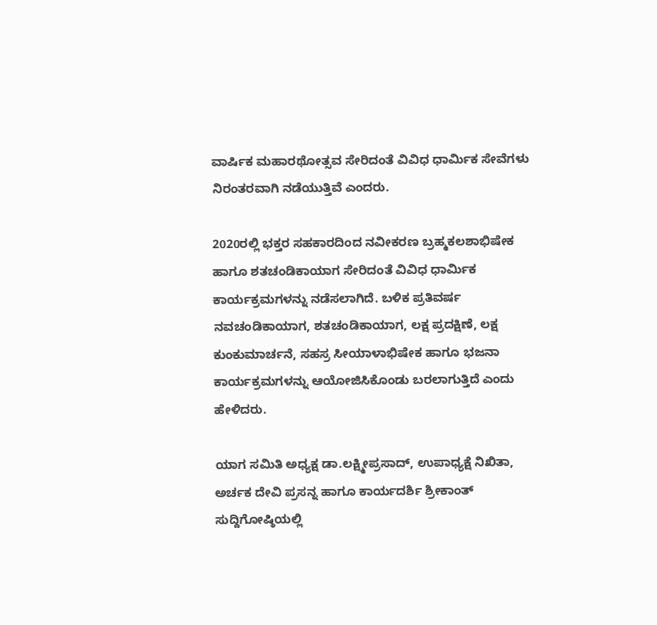ವಾರ್ಷಿಕ ಮಹಾರಥೋತ್ಸವ ಸೇರಿದಂತೆ ವಿವಿಧ ಧಾರ್ಮಿಕ ಸೇವೆಗಳು ನಿರಂತರವಾಗಿ ನಡೆಯುತ್ತಿವೆ ಎಂದರು.

2020ರಲ್ಲಿ ಭಕ್ತರ ಸಹಕಾರದಿಂದ ನವೀಕರಣ ಬ್ರಹ್ಮಕಲಶಾಭಿಷೇಕ ಹಾಗೂ ಶತಚಂಡಿಕಾಯಾಗ ಸೇರಿದಂತೆ ವಿವಿಧ ಧಾರ್ಮಿಕ ಕಾರ್ಯಕ್ರಮಗಳನ್ನು ನಡೆಸಲಾಗಿದೆ. ಬಳಿಕ ಪ್ರತಿವರ್ಷ ನವಚಂಡಿಕಾಯಾಗ, ಶತಚಂಡಿಕಾಯಾಗ, ಲಕ್ಷ ಪ್ರದಕ್ಷಿಣೆ, ಲಕ್ಷ ಕುಂಕುಮಾರ್ಚನೆ, ಸಹಸ್ರ ಸೀಯಾಳಾಭಿಷೇಕ ಹಾಗೂ ಭಜನಾ ಕಾರ್ಯಕ್ರಮಗಳನ್ನು ಆಯೋಜಿಸಿಕೊಂಡು ಬರಲಾಗುತ್ತಿದೆ ಎಂದು ಹೇಳಿದರು.

ಯಾಗ ಸಮಿತಿ ಅಧ್ಯಕ್ಷ ಡಾ.ಲಕ್ಷ್ಮೀಪ್ರಸಾದ್, ಉಪಾಧ್ಯಕ್ಷೆ ನಿಖಿತಾ, ಅರ್ಚಕ ದೇವಿ ಪ್ರಸನ್ನ ಹಾಗೂ ಕಾರ್ಯದರ್ಶಿ ಶ್ರೀಕಾಂತ್ ಸುದ್ದಿಗೋಷ್ಠಿಯಲ್ಲಿ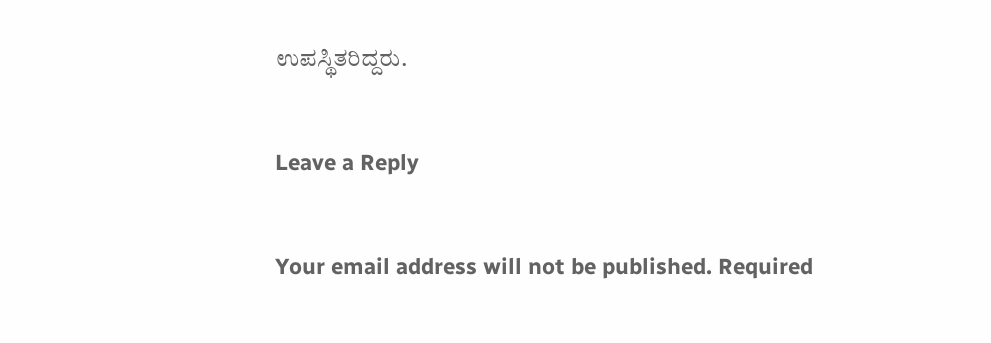ಉಪಸ್ಥಿತರಿದ್ದರು.

Leave a Reply

Your email address will not be published. Required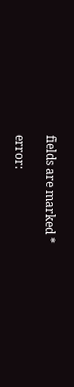fields are marked *

error: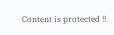Content is protected !!